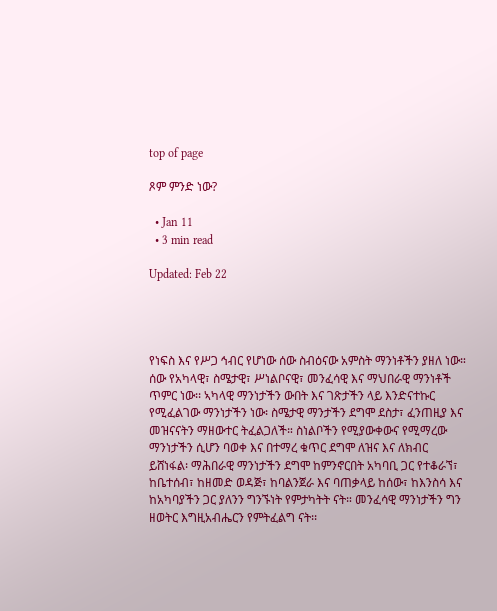top of page

ጾም ምንድ ነው?

  • Jan 11
  • 3 min read

Updated: Feb 22




የነፍስ እና የሥጋ ኅብር የሆነው ሰው ስብዕናው አምስት ማንነቶችን ያዘለ ነው። ሰው የአካላዊ፣ ስሜታዊ፣ ሥነልቦናዊ፣ መንፈሳዊ እና ማህበራዊ ማንነቶች ጥምር ነው፡፡ ኣካላዊ ማንነታችን ውበት እና ገጽታችን ላይ እንድናተኩር የሚፈልገው ማንነታችን ነው፡ ስሜታዊ ማንታችን ደግሞ ደስታ፣ ፈንጠዚያ እና መዝናናትን ማዘውተር ትፈልጋለች። ስነልቦችን የሚያውቀውና የሚማረው ማንነታችን ሲሆን ባወቀ እና በተማረ ቁጥር ደግሞ ለዝና እና ለክብር ይሸነፋል፡ ማሕበራዊ ማንነታችን ደግሞ ከምንኖርበት አካባቢ ጋር የተቆራኘ፣ ከቤተሰብ፣ ከዘመድ ወዳጅ፣ ከባልንጀራ እና ባጠቃላይ ከሰው፣ ከእንስሳ እና ከአካባያችን ጋር ያለንን ግንኙነት የምታካትት ናት። መንፈሳዊ ማንነታችን ግን ዘወትር እግዚአብሔርን የምትፈልግ ናት፡፡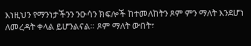እነዚህን የማንነታችንን ንዑሳን ክፍሎች ከተመለከትን ጾም ምን ማለት እንደሆነ ለመረዳት ቀላል ይሆንልናል። ጾም ማለት ውበት፣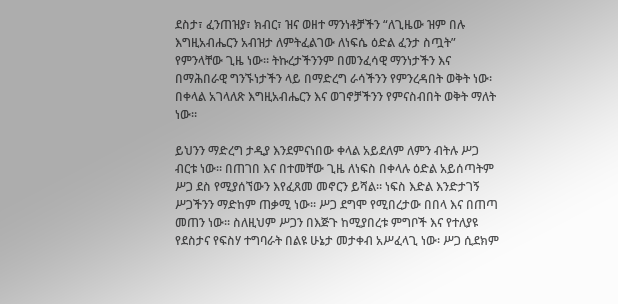ደስታ፣ ፈንጠዝያ፣ ክብር፣ ዝና ወዘተ ማንነቶቻችን “ለጊዜው ዝም በሉ እግዚአብሔርን አብዝታ ለምትፈልገው ለነፍሴ ዕድል ፈንታ ስጧት” የምንላቸው ጊዜ ነው። ትኩረታችንንም በመንፈሳዊ ማንነታችን እና በማሕበራዊ ግንኙነታችን ላይ በማድረግ ራሳችንን የምንረዳበት ወቅት ነው፡ በቀላል አገላለጽ እግዚአብሔርን እና ወገኖቻችንን የምናስብበት ወቅት ማለት ነው።

ይህንን ማድረግ ታዲያ እንደምናነበው ቀላል አይደለም ለምን ብትሉ ሥጋ ብርቱ ነው፡፡ በጠገበ እና በተመቸው ጊዜ ለነፍስ በቀላሉ ዕድል አይሰጣትም ሥጋ ደስ የሚያሰኘውን እየፈጸመ መኖርን ይሻል። ነፍስ እድል እንድታገኝ ሥጋችንን ማድከም ጠቃሚ ነው፡፡ ሥጋ ደግሞ የሚበረታው በበላ እና በጠጣ መጠን ነው፡፡ ስለዚህም ሥጋን በእጅጉ ከሚያበረቱ ምግቦች እና የተለያዩ የደስታና የፍስሃ ተግባራት በልዩ ሁኔታ መታቀብ አሥፈላጊ ነው፡ ሥጋ ሲደክም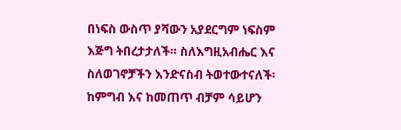በነፍስ ውስጥ ያሻውን አያደርግም ነፍስም እጅግ ትበረታታለች። ስለእግዚአብሔር እና ስለወገኖቻችን እንድናስብ ትወተውተናለች፡ ከምግብ እና ከመጠጥ ብቻም ሳይሆን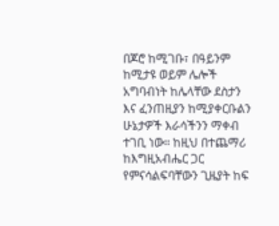በጆሮ ከሚገቡ፣ በዓይንም ከሚታዩ ወይም ሌሎች አግባብነት ከሌላቸው ደስታን እና ፈንጠዚያን ከሚያቀርቡልን ሁኔታዎች እራሳችንን ማቀብ ተገቢ ነው። ከዚህ በተጨማሪ ከእግዚአብሔር ጋር የምናሳልፍባቸውን ጊዜያት ከፍ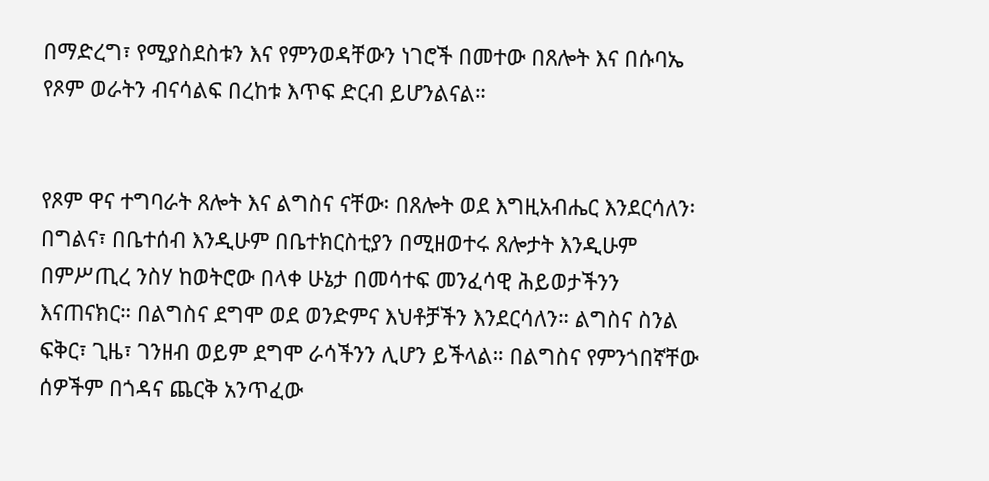በማድረግ፣ የሚያስደስቱን እና የምንወዳቸውን ነገሮች በመተው በጸሎት እና በሱባኤ የጾም ወራትን ብናሳልፍ በረከቱ እጥፍ ድርብ ይሆንልናል።


የጾም ዋና ተግባራት ጸሎት እና ልግስና ናቸው፡ በጸሎት ወደ እግዚአብሔር እንደርሳለን፡ በግልና፣ በቤተሰብ እንዲሁም በቤተክርስቲያን በሚዘወተሩ ጸሎታት እንዲሁም በምሥጢረ ንስሃ ከወትሮው በላቀ ሁኔታ በመሳተፍ መንፈሳዊ ሕይወታችንን እናጠናክር። በልግስና ደግሞ ወደ ወንድምና እህቶቻችን እንደርሳለን። ልግስና ስንል ፍቅር፣ ጊዜ፣ ገንዘብ ወይም ደግሞ ራሳችንን ሊሆን ይችላል። በልግስና የምንጎበኛቸው ሰዎችም በጎዳና ጨርቅ አንጥፈው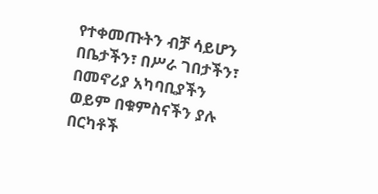የተቀመጡትን ብቻ ሳይሆን በቤታችን፣ በሥራ ገበታችን፣ በመኖሪያ አካባቢያችን ወይም በቁምስናችን ያሉ በርካቶች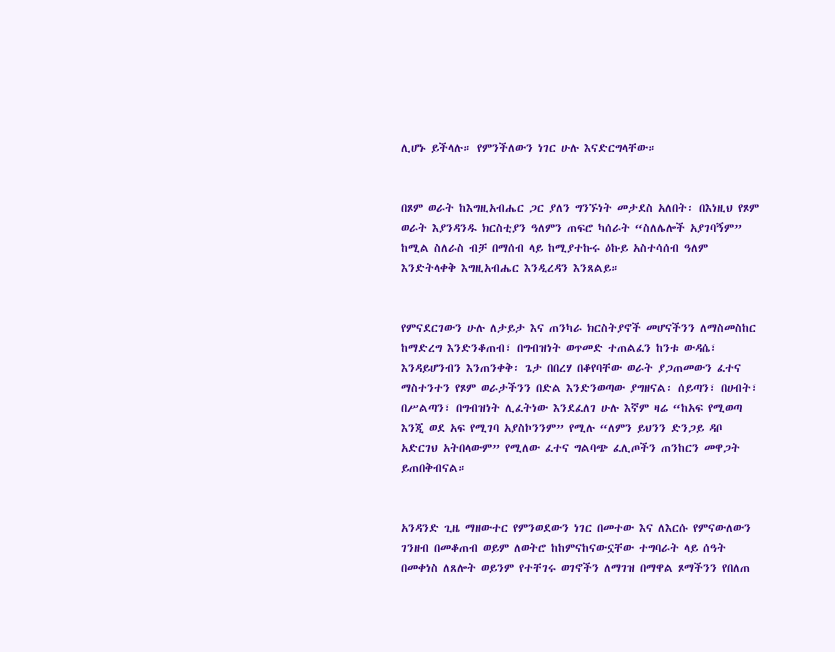ሊሆኑ ይችላሉ። የምንችለውን ነገር ሁሉ እናድርግላቸው።


በጾም ወራት ከእግዚአብሔር ጋር ያለን ግንኙነት መታደስ አለበት፡ በእነዚህ የጾም ወራት እያንዳንዱ ክርስቲያን ዓለምን ጠፍሮ ካሰራት “ስለሌሎች አያገባኝም” ከሚል ስለራስ ብቻ በማሰብ ላይ ከሚያተኩሩ ዕኩይ አስተሳሰብ ዓለም እንድትላቀቅ እግዚአብሔር እንዲረዳን እንጸልይ።


የምናደርገውን ሁሉ ለታይታ እና ጠንካራ ክርስትያኖች መሆናችንን ለማስመስከር ከማድረግ እንድንቆጠብ፣ በግብዝነት ወጥመድ ተጠልፈን ከንቱ ውዳሴ፣ እንዳይሆንብን እንጠንቀቅ፡ ጌታ በበረሃ በቆየባቸው ወራት ያጋጠመውን ፈተና ማስተንተን የጾም ወራታችንን በድል እንድንወጣው ያግዘናል፡ ሰይጣን፣ በሀብት፣ በሥልጣን፣ በግብዝነት ሊፈትነው እንደፈለገ ሁሉ እኛም ዛሬ “ከአፍ የሚወጣ እንጂ ወደ አፍ የሚገባ አያስኮንንም” የሚሉ “ለምን ይህንን ድንጋይ ዳቦ አድርገህ አትበላውም” የሚለው ፈተና ግልባጭ ፈሊጦችን ጠንከርን መዋጋት ይጠበቅብናል።


አንዳንድ ጊዜ ማዘውተር የምንወደውን ነገር በመተው እና ለእርሱ የምናውለውን ገንዘብ በመቆጠብ ወይም ለወትሮ ከከምናከናውኗቸው ተግባራት ላይ ሰዓት በመቀነስ ለጸሎት ወይንም የተቸገሩ ወገኖችን ለማገዝ በማዋል ጾማችንን የበለጠ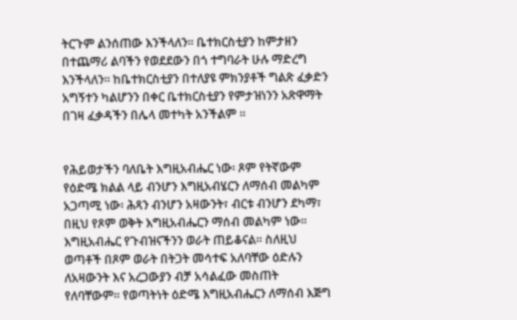ትርጉም ልንሰጠው እንችላለን። ቤተክርስቲያን ከምታዘን በተጨማሪ ልባችን የወደደውን በጎ ተግባራት ሁሉ ማድረግ እንችላለን። ከቤተክርስቲያን በተለያዩ ምክንያቶች ግልጽ ፈቃድን አግኝተን ካልሆንን በቀር ቤተክርስቲያን የምታዝነንን አጽዋማት በገዛ ፈቃዳችን በሌላ መተካት አንችልም ።


የሕይወታችን ባለቤት እግዚአብሔር ነው፡ ጾም የትኛውም የዕድሜ ክልል ላይ ብንሆን እግዚአብሄርን ለማሰብ መልካም አጋጣሚ ነው፡ ሕጻን ብንሆን አዛውንት፣ ብርቱ ብንሆን ደካማ፣ በዚህ የጾም ወቅት እግዚአብሔርን ማሰብ መልካም ነው። እግዚአብሔር የጉብዝናችንን ወራት ጠይቆናል፡፡ ስለዚህ ወጣቶች በጾም ወራት በትጋት መሳተፍ አለባቸው ዕድሉን ለአዛውንት እና አረጋውያን ብቻ አሳልፈው መስጠት የለባቸውም። የወጣትነት ዕድሜ እግዚአብሔርን ለማሰብ እጅግ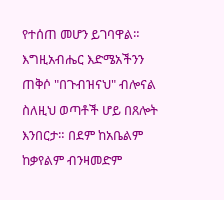የተሰጠ መሆን ይገባዋል። እግዚአብሔር እድሜአችንን ጠቅሶ "በጉብዝናህ" ብሎናል ስለዚህ ወጣቶች ሆይ በጸሎት እንበርታ። በደም ከአቤልም ከቃየልም ብንዛመድም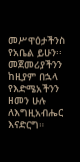መሥዋዕታችንስ የአቤል ይሁን፡፡ መጀመሪያችንን ከዚያም በኋላ የእድሜአችንን ዘመን ሁሉ ለእግዚአብሔር እናድርግ።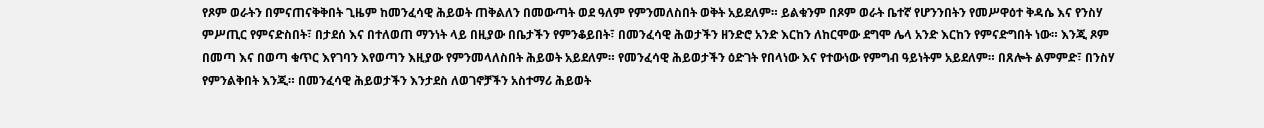የጾም ወራትን በምናጠናቅቅበት ጊዜም ከመንፈሳዊ ሕይወት ጠቅልለን በመውጣት ወደ ዓለም የምንመለስበት ወቅት አይደለም። ይልቁንም በጾም ወራት ቤተኛ የሆንንበትን የመሥዋዕተ ቅዳሴ እና የንስሃ ምሥጢር የምናድስበት፣ በታደሰ እና በተለወጠ ማንነት ላይ በዚያው በቤታችን የምንቆይበት፣ በመንፈሳዊ ሕወታችን ዘንድሮ አንድ እርከን ለከርሞው ደግሞ ሌላ አንድ እርከን የምናድግበት ነው። እንጂ ጾም በመጣ እና በወጣ ቁጥር እየገባን እየወጣን እዚያው የምንመላለስበት ሕይወት አይደለም። የመንፈሳዊ ሕይወታችን ዕድገት የበላነው እና የተውነው የምግብ ዓይነትም አይደለም። በጸሎት ልምምድ፣ በንስሃ የምንልቅበት እንጂ። በመንፈሳዊ ሕይወታችን እንታደስ ለወገኖቻችን አስተማሪ ሕይወት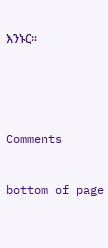እንኑር።





Comments


bottom of page